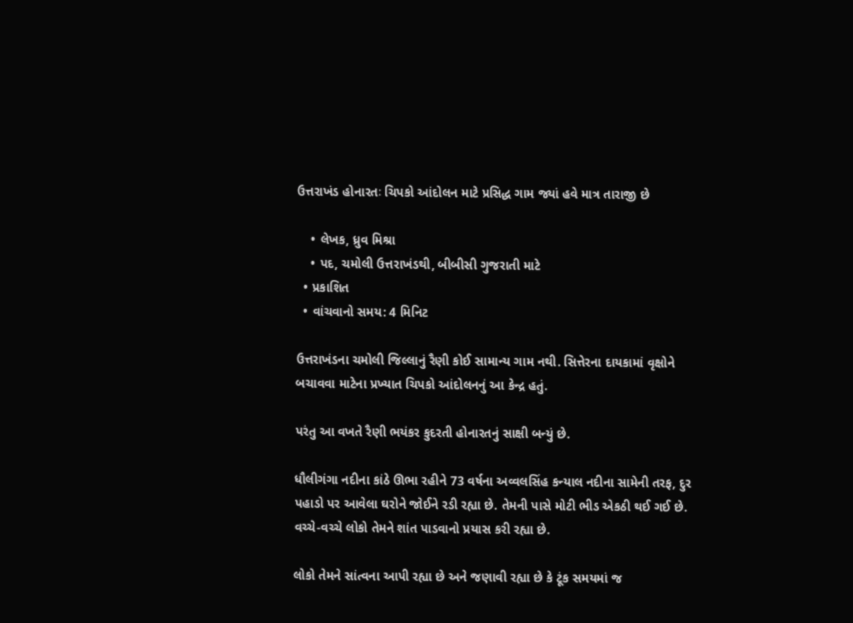ઉત્તરાખંડ હોનારતઃ ચિપકો આંદોલન માટે પ્રસિદ્ધ ગામ જ્યાં હવે માત્ર તારાજી છે

    • લેખક, ધ્રુવ મિશ્રા
    • પદ, ચમોલી ઉત્તરાખંડથી, બીબીસી ગુજરાતી માટે
  • પ્રકાશિત
  • વાંચવાનો સમય: 4 મિનિટ

ઉત્તરાખંડના ચમોલી જિલ્લાનું રૈણી કોઈ સામાન્ય ગામ નથી. સિત્તેરના દાયકામાં વૃક્ષોને બચાવવા માટેના પ્રખ્યાત ચિપકો આંદોલનનું આ કેન્દ્ર હતું.

પરંતુ આ વખતે રૈણી ભયંકર કુદરતી હોનારતનું સાક્ષી બન્યું છે.

ધૌલીગંગા નદીના કાંઠે ઊભા રહીને 73 વર્ષના અવ્વલસિંહ કન્યાલ નદીના સામેની તરફ, દુર પહાડો પર આવેલા ઘરોને જોઈને રડી રહ્યા છે. તેમની પાસે મોટી ભીડ એકઠી થઈ ગઈ છે. વચ્ચે-વચ્ચે લોકો તેમને શાંત પાડવાનો પ્રયાસ કરી રહ્યા છે.

લોકો તેમને સાંત્વના આપી રહ્યા છે અને જણાવી રહ્યા છે કે ટૂંક સમયમાં જ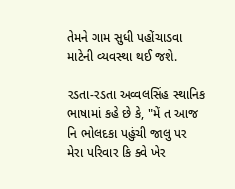તેમને ગામ સુધી પહોંચાડવા માટેની વ્યવસ્થા થઈ જશે.

રડતા-રડતા અવ્વલસિંહ સ્થાનિક ભાષામાં કહે છે કે, "મેં ત આજ નિ ભોલદકા પહુંચી જાલુ પર મેરા પરિવાર કિ ક્વે ખેર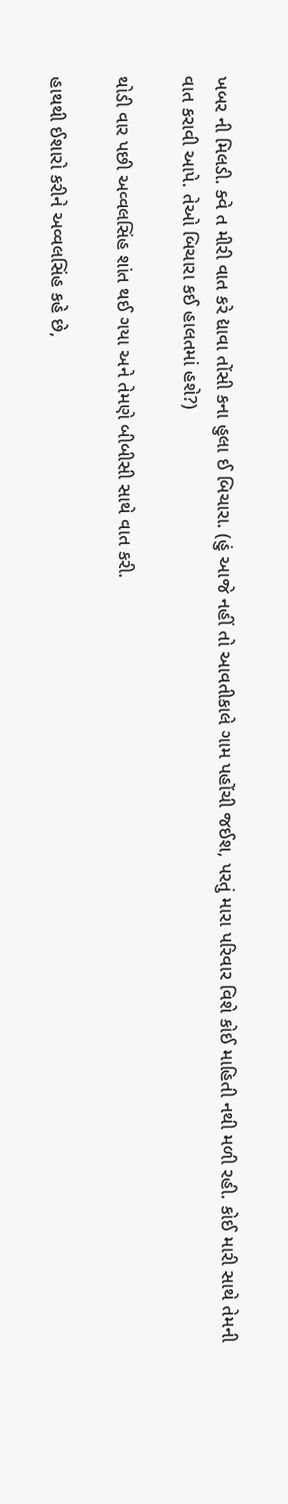ખબર ની મિલડી. ક્વે ત મીરી વાત કરે દ્યાવા તોંસી કના હુલા ઈ બિચારા. (હું આજે નહીં તો આવતીકાલે ગામ પહોંચી જઈશ, પરતું મારા પરિવાર વિશે કોઈ માહિતી નથી મળી રહી. કોઈ મારી સાથે તેમની વાત કરાવી આપે. તેઓ બિચારા કઈ હાલતમાં હશે?)

થોડી વાર પછી અવ્વલસિંહ શાંત થઈ ગયા અને તેમણે બીબીસી સાથે વાત કરી.

હાથથી ઈશારો કરીને અવ્વલસિંહ કહે છે,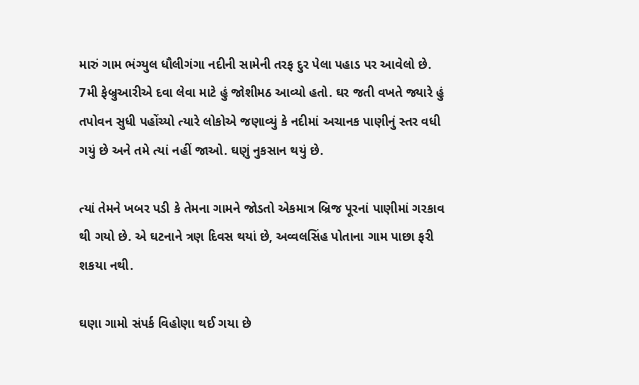મારું ગામ ભંગ્યુલ ધૌલીગંગા નદીની સામેની તરફ દુર પેલા પહાડ પર આવેલો છે. 7મી ફેબ્રુઆરીએ દવા લેવા માટે હું જોશીમઠ આવ્યો હતો. ઘર જતી વખતે જ્યારે હું તપોવન સુધી પહોંચ્યો ત્યારે લોકોએ જણાવ્યું કે નદીમાં અચાનક પાણીનું સ્તર વધી ગયું છે અને તમે ત્યાં નહીં જાઓ. ઘણું નુકસાન થયું છે.

ત્યાં તેમને ખબર પડી કે તેમના ગામને જોડતો એકમાત્ર બ્રિજ પૂરનાં પાણીમાં ગરકાવ થી ગયો છે. એ ઘટનાને ત્રણ દિવસ થયાં છે, અવ્વલસિંહ પોતાના ગામ પાછા ફરી શકયા નથી.

ઘણા ગામો સંપર્ક વિહોણા થઈ ગયા છે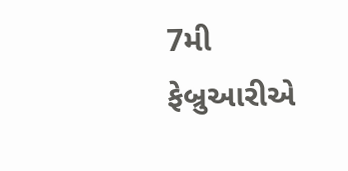7મી ફેબ્રુઆરીએ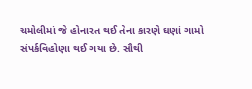ચમોલીમાં જે હોનારત થઈ તેના કારણે ઘણાં ગામો સંપર્કવિહોણા થઈ ગયા છે. સૌથી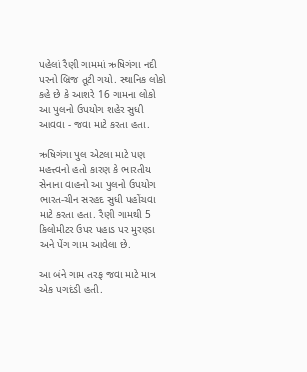પહેલાં રૈણી ગામમાં ઋષિગંગા નદી પરનો બ્રિજ તૂટી ગયો. સ્થાનિક લોકો કહે છે કે આશરે 16 ગામના લોકો આ પુલનો ઉપયોગ શહેર સુધી આવવા - જવા માટે કરતા હતા.

ઋષિગંગા પુલ એટલા માટે પણ મહત્ત્વનો હતો કારણ કે ભારતીય સેનાના વાહનો આ પુલનો ઉપયોગ ભારત-ચીન સરહદ સુધી પહોંચવા માટે કરતા હતા. રૈણી ગામથી 5 કિલોમીટર ઉપર પહાડ પર મુરણ્ડા અને પેંગ ગામ આવેલા છે.

આ બંને ગામ તરફ જવા માટે માત્ર એક પગદંડી હતી.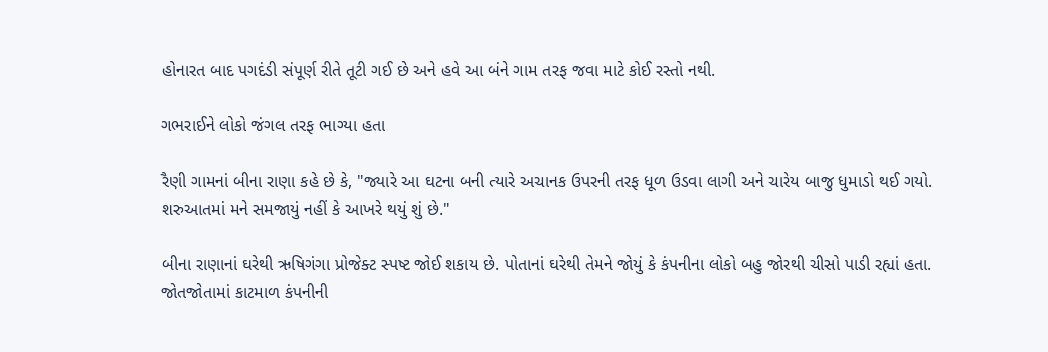હોનારત બાદ પગદંડી સંપૂર્ણ રીતે તૂટી ગઈ છે અને હવે આ બંને ગામ તરફ જવા માટે કોઈ રસ્તો નથી.

ગભરાઈને લોકો જંગલ તરફ ભાગ્યા હતા

રૈણી ગામનાં બીના રાણા કહે છે કે, "જ્યારે આ ઘટના બની ત્યારે અચાનક ઉપરની તરફ ધૂળ ઉડવા લાગી અને ચારેય બાજુ ધુમાડો થઈ ગયો. શરુઆતમાં મને સમજાયું નહીં કે આખરે થયું શું છે."

બીના રાણાનાં ઘરેથી ઋષિગંગા પ્રોજેક્ટ સ્પષ્ટ જોઈ શકાય છે. પોતાનાં ઘરેથી તેમને જોયું કે કંપનીના લોકો બહુ જોરથી ચીસો પાડી રહ્યાં હતા. જોતજોતામાં કાટમાળ કંપનીની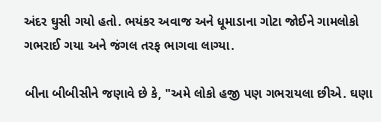અંદર ઘુસી ગયો હતો. ભયંકર અવાજ અને ધૂમાડાના ગોટા જોઈને ગામલોકો ગભરાઈ ગયા અને જંગલ તરફ ભાગવા લાગ્યા.

બીના બીબીસીને જણાવે છે કે, "અમે લોકો હજી પણ ગભરાયલા છીએ. ઘણા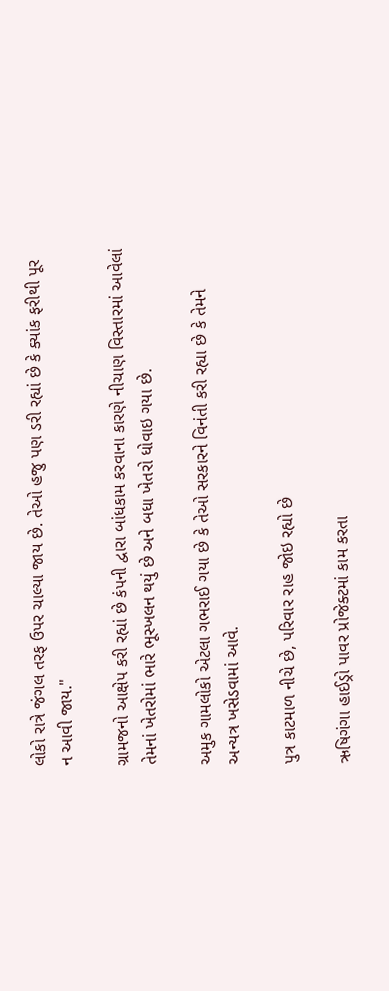લોકો રાત્રે જંગલ તરફ ઉપર ચાલ્યા જાય છે. તેઓ હજુ પણ ડરી રહ્યાં છે કે ક્યાંક ફરીથી પૂર ન આવી જાય."

ગ્રામજનો આક્ષેપ કરી રહ્યાં છે કંપની દ્વારા બાંધકામ કરવાના કારણે નીચાણ વિસ્તારમાં આવેલાં તેમનાં ખેતરોમાં ભારે ભૂસ્ખલન થયું છે અને બધા ખેતરો ધોવાઇ ગયા છે.

અમુક ગામલોકો એટલા ગભરાઈ ગયા છે કે તેઓ સરકારને વિનંતી કરી રહ્યા છે કે તેમને અન્યત્ર ખસેડવામાં આવે.

પુત્ર કાટમાળ નીચે છે, પરિવાર રાહ જોઇ રહ્યો છે

ઋષિગંગા હાઈડ્રો પાવર પ્રોજેક્ટમાં કામ કરતા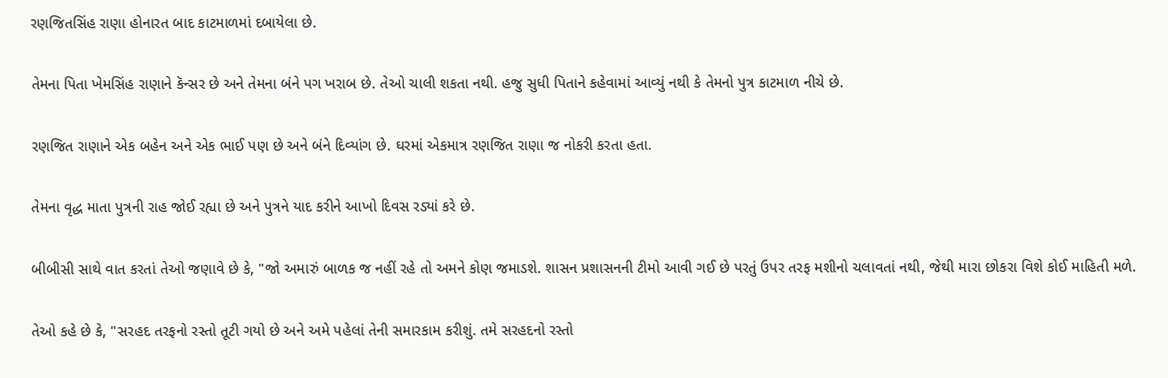રણજિતસિંહ રાણા હોનારત બાદ કાટમાળમાં દબાયેલા છે.

તેમના પિતા ખેમસિંહ રાણાને કૅન્સર છે અને તેમના બંને પગ ખરાબ છે. તેઓ ચાલી શકતા નથી. હજુ સુધી પિતાને કહેવામાં આવ્યું નથી કે તેમનો પુત્ર કાટમાળ નીચે છે.

રણજિત રાણાને એક બહેન અને એક ભાઈ પણ છે અને બંને દિવ્યાંગ છે. ઘરમાં એકમાત્ર રણજિત રાણા જ નોકરી કરતા હતા.

તેમના વૃદ્ધ માતા પુત્રની રાહ જોઈ રહ્યા છે અને પુત્રને યાદ કરીને આખો દિવસ રડ્યાં કરે છે.

બીબીસી સાથે વાત કરતાં તેઓ જણાવે છે કે, "જો અમારું બાળક જ નહીં રહે તો અમને કોણ જમાડશે. શાસન પ્રશાસનની ટીમો આવી ગઈ છે પરતું ઉપર તરફ મશીનો ચલાવતાં નથી, જેથી મારા છોકરા વિશે કોઈ માહિતી મળે.

તેઓ કહે છે કે, "સરહદ તરફનો રસ્તો તૂટી ગયો છે અને અમે પહેલાં તેની સમારકામ કરીશું. તમે સરહદનો રસ્તો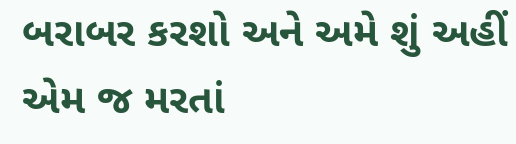બરાબર કરશો અને અમે શું અહીં એમ જ મરતાં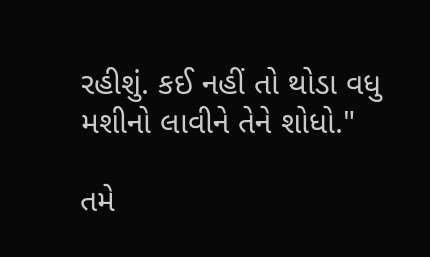રહીશું. કઈ નહીં તો થોડા વધુ મશીનો લાવીને તેને શોધો."

તમે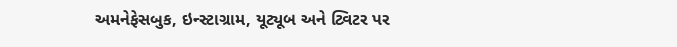અમનેફેસબુક, ઇન્સ્ટાગ્રામ, યૂટ્યૂબ અને ટ્વિટર પર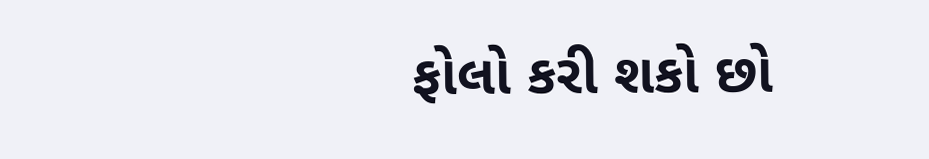ફોલો કરી શકો છો